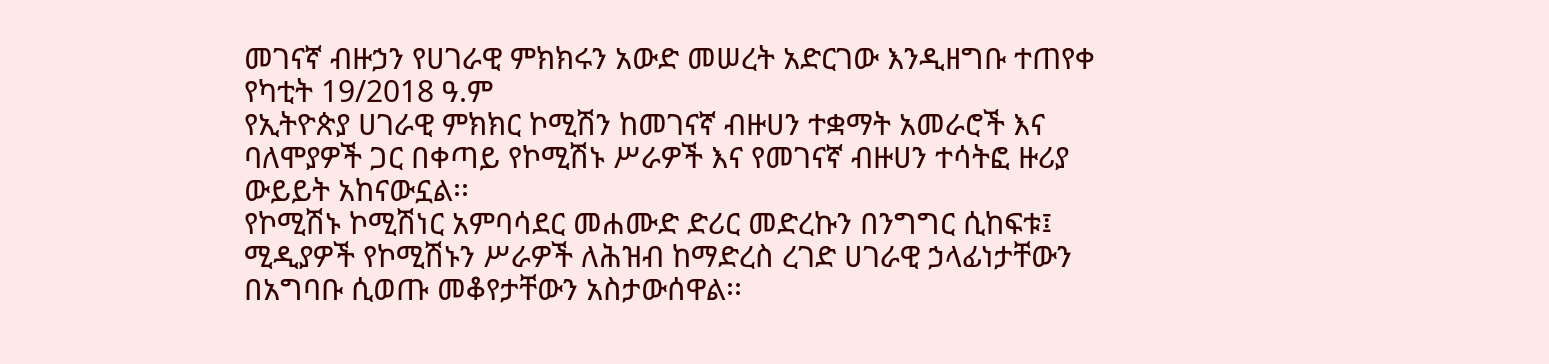መገናኛ ብዙኃን የሀገራዊ ምክክሩን አውድ መሠረት አድርገው እንዲዘግቡ ተጠየቀ
የካቲት 19/2018 ዓ.ም
የኢትዮጵያ ሀገራዊ ምክክር ኮሚሽን ከመገናኛ ብዙሀን ተቋማት አመራሮች እና ባለሞያዎች ጋር በቀጣይ የኮሚሽኑ ሥራዎች እና የመገናኛ ብዙሀን ተሳትፎ ዙሪያ ውይይት አከናውኗል፡፡
የኮሚሽኑ ኮሚሽነር አምባሳደር መሐሙድ ድሪር መድረኩን በንግግር ሲከፍቱ፤ ሚዲያዎች የኮሚሽኑን ሥራዎች ለሕዝብ ከማድረስ ረገድ ሀገራዊ ኃላፊነታቸውን በአግባቡ ሲወጡ መቆየታቸውን አስታውሰዋል፡፡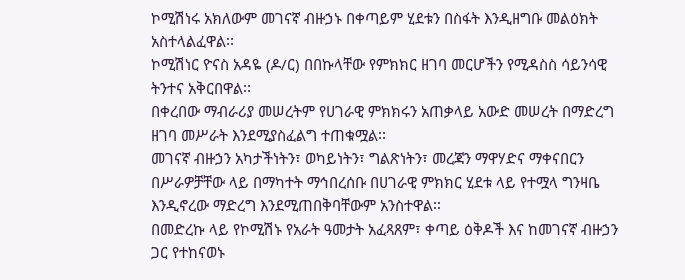ኮሚሽነሩ አክለውም መገናኛ ብዙኃኑ በቀጣይም ሂደቱን በስፋት እንዲዘግቡ መልዕክት አስተላልፈዋል፡፡
ኮሚሽነር ዮናስ አዳዬ (ዶ/ር) በበኩላቸው የምክክር ዘገባ መርሆችን የሚዳስስ ሳይንሳዊ ትንተና አቅርበዋል፡፡
በቀረበው ማብራሪያ መሠረትም የሀገራዊ ምክክሩን አጠቃላይ አውድ መሠረት በማድረግ ዘገባ መሥራት እንደሚያስፈልግ ተጠቁሟል፡፡
መገናኛ ብዙኃን አካታችነትን፣ ወካይነትን፣ ግልጽነትን፣ መረጃን ማዋሃድና ማቀናበርን በሥራዎቻቸው ላይ በማካተት ማኅበረሰቡ በሀገራዊ ምክክር ሂደቱ ላይ የተሟላ ግንዛቤ እንዲኖረው ማድረግ እንደሚጠበቅባቸውም አንስተዋል፡፡
በመድረኩ ላይ የኮሚሽኑ የአራት ዓመታት አፈጻጸም፣ ቀጣይ ዕቅዶች እና ከመገናኛ ብዙኃን ጋር የተከናወኑ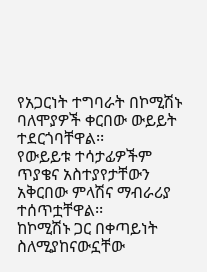የአጋርነት ተግባራት በኮሚሽኑ ባለሞያዎች ቀርበው ውይይት ተደርጎባቸዋል፡፡
የውይይቱ ተሳታፊዎችም ጥያቄና አስተያየታቸውን አቅርበው ምላሽና ማብራሪያ ተሰጥቷቸዋል፡፡
ከኮሚሽኑ ጋር በቀጣይነት ስለሚያከናውኗቸው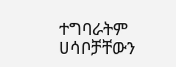ተግባራትም ሀሳቦቻቸውን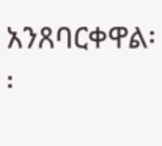አንጸባርቀዋል፡፡